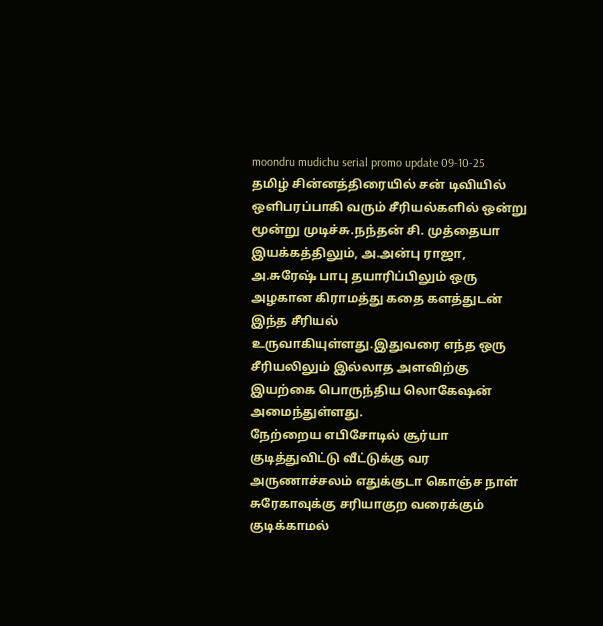moondru mudichu serial promo update 09-10-25
தமிழ் சின்னத்திரையில் சன் டிவியில் ஒளிபரப்பாகி வரும் சீரியல்களில் ஒன்று மூன்று முடிச்சு.நந்தன் சி. முத்தையா இயக்கத்திலும், அ.அன்பு ராஜா, அ.சுரேஷ் பாபு தயாரிப்பிலும் ஒரு அழகான கிராமத்து கதை களத்துடன் இந்த சீரியல் உருவாகியுள்ளது.இதுவரை எந்த ஒரு சீரியலிலும் இல்லாத அளவிற்கு இயற்கை பொருந்திய லொகேஷன் அமைந்துள்ளது.
நேற்றைய எபிசோடில் சூர்யா குடித்துவிட்டு வீட்டுக்கு வர அருணாச்சலம் எதுக்குடா கொஞ்ச நாள் சுரேகாவுக்கு சரியாகுற வரைக்கும் குடிக்காமல்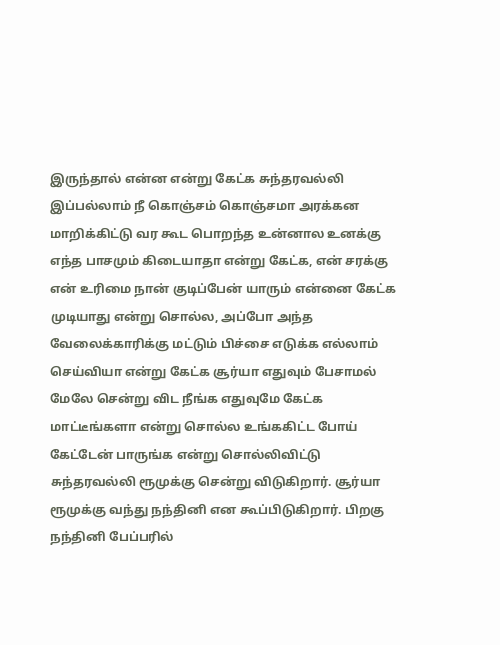இருந்தால் என்ன என்று கேட்க சுந்தரவல்லி இப்பல்லாம் நீ கொஞ்சம் கொஞ்சமா அரக்கன மாறிக்கிட்டு வர கூட பொறந்த உன்னால உனக்கு எந்த பாசமும் கிடையாதா என்று கேட்க, என் சரக்கு என் உரிமை நான் குடிப்பேன் யாரும் என்னை கேட்க முடியாது என்று சொல்ல, அப்போ அந்த வேலைக்காரிக்கு மட்டும் பிச்சை எடுக்க எல்லாம் செய்வியா என்று கேட்க சூர்யா எதுவும் பேசாமல் மேலே சென்று விட நீங்க எதுவுமே கேட்க மாட்டீங்களா என்று சொல்ல உங்ககிட்ட போய் கேட்டேன் பாருங்க என்று சொல்லிவிட்டு சுந்தரவல்லி ரூமுக்கு சென்று விடுகிறார். சூர்யா ரூமுக்கு வந்து நந்தினி என கூப்பிடுகிறார். பிறகு நந்தினி பேப்பரில்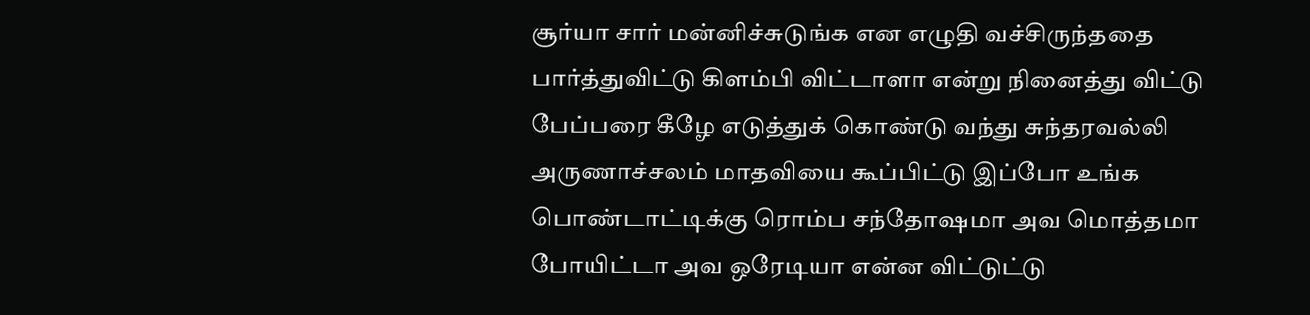சூர்யா சார் மன்னிச்சுடுங்க என எழுதி வச்சிருந்ததை பார்த்துவிட்டு கிளம்பி விட்டாளா என்று நினைத்து விட்டு பேப்பரை கீழே எடுத்துக் கொண்டு வந்து சுந்தரவல்லி அருணாச்சலம் மாதவியை கூப்பிட்டு இப்போ உங்க பொண்டாட்டிக்கு ரொம்ப சந்தோஷமா அவ மொத்தமா போயிட்டா அவ ஒரேடியா என்ன விட்டுட்டு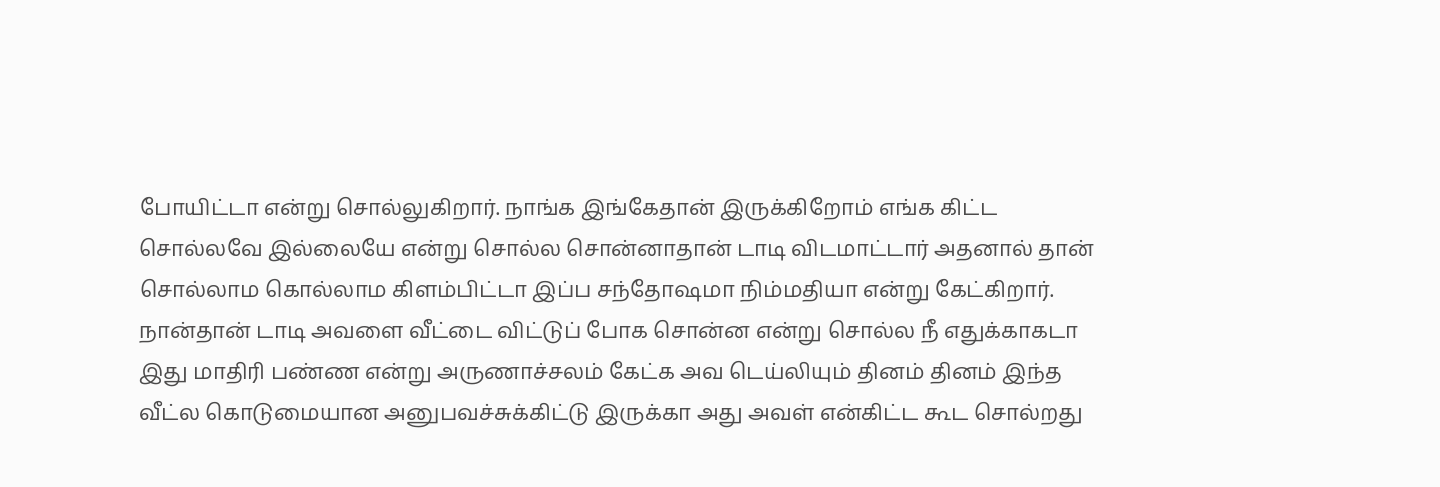போயிட்டா என்று சொல்லுகிறார். நாங்க இங்கேதான் இருக்கிறோம் எங்க கிட்ட சொல்லவே இல்லையே என்று சொல்ல சொன்னாதான் டாடி விடமாட்டார் அதனால் தான் சொல்லாம கொல்லாம கிளம்பிட்டா இப்ப சந்தோஷமா நிம்மதியா என்று கேட்கிறார்.
நான்தான் டாடி அவளை வீட்டை விட்டுப் போக சொன்ன என்று சொல்ல நீ எதுக்காகடா இது மாதிரி பண்ண என்று அருணாச்சலம் கேட்க அவ டெய்லியும் தினம் தினம் இந்த வீட்ல கொடுமையான அனுபவச்சுக்கிட்டு இருக்கா அது அவள் என்கிட்ட கூட சொல்றது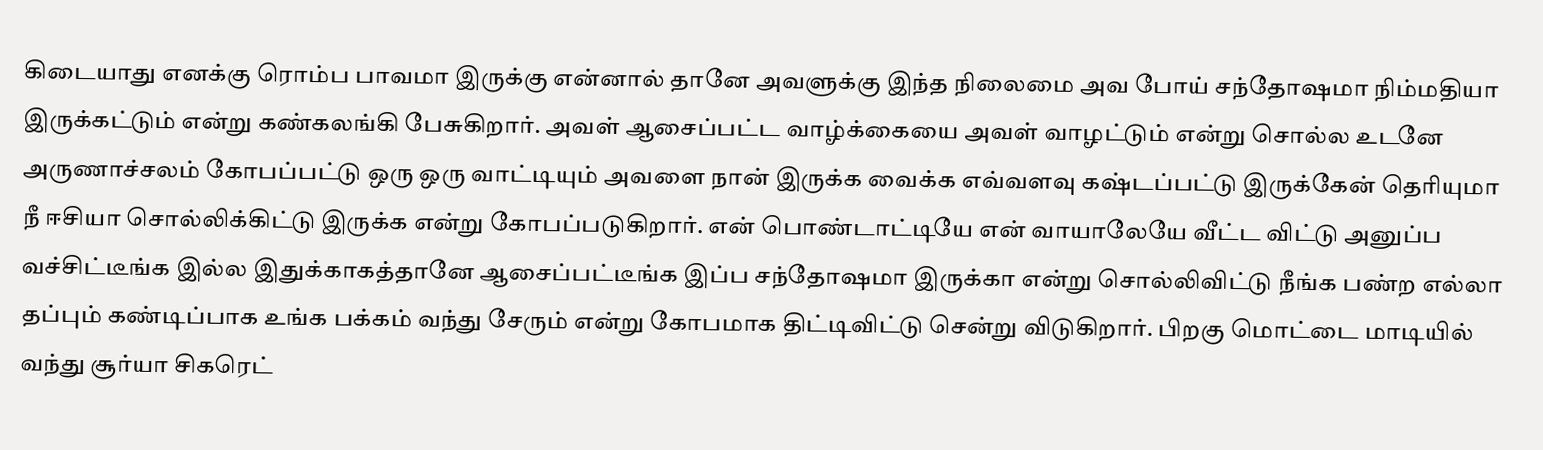கிடையாது எனக்கு ரொம்ப பாவமா இருக்கு என்னால் தானே அவளுக்கு இந்த நிலைமை அவ போய் சந்தோஷமா நிம்மதியா இருக்கட்டும் என்று கண்கலங்கி பேசுகிறார். அவள் ஆசைப்பட்ட வாழ்க்கையை அவள் வாழட்டும் என்று சொல்ல உடனே அருணாச்சலம் கோபப்பட்டு ஒரு ஒரு வாட்டியும் அவளை நான் இருக்க வைக்க எவ்வளவு கஷ்டப்பட்டு இருக்கேன் தெரியுமா நீ ஈசியா சொல்லிக்கிட்டு இருக்க என்று கோபப்படுகிறார். என் பொண்டாட்டியே என் வாயாலேயே வீட்ட விட்டு அனுப்ப வச்சிட்டீங்க இல்ல இதுக்காகத்தானே ஆசைப்பட்டீங்க இப்ப சந்தோஷமா இருக்கா என்று சொல்லிவிட்டு நீங்க பண்ற எல்லா தப்பும் கண்டிப்பாக உங்க பக்கம் வந்து சேரும் என்று கோபமாக திட்டிவிட்டு சென்று விடுகிறார். பிறகு மொட்டை மாடியில் வந்து சூர்யா சிகரெட்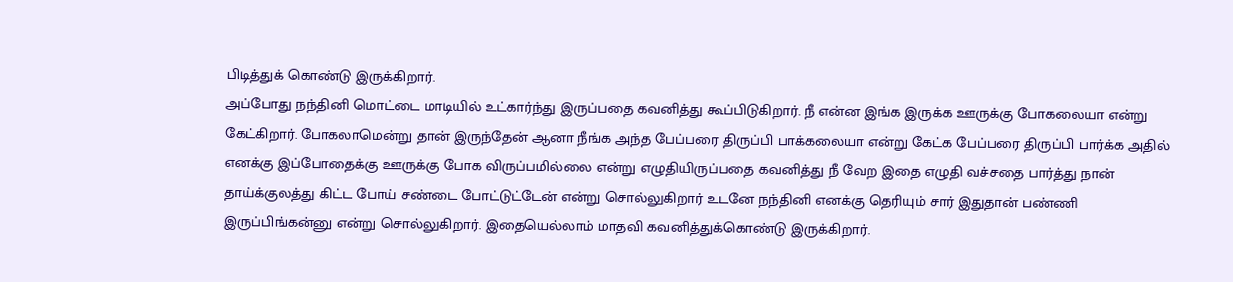பிடித்துக் கொண்டு இருக்கிறார்.
அப்போது நந்தினி மொட்டை மாடியில் உட்கார்ந்து இருப்பதை கவனித்து கூப்பிடுகிறார். நீ என்ன இங்க இருக்க ஊருக்கு போகலையா என்று கேட்கிறார். போகலாமென்று தான் இருந்தேன் ஆனா நீங்க அந்த பேப்பரை திருப்பி பாக்கலையா என்று கேட்க பேப்பரை திருப்பி பார்க்க அதில் எனக்கு இப்போதைக்கு ஊருக்கு போக விருப்பமில்லை என்று எழுதியிருப்பதை கவனித்து நீ வேற இதை எழுதி வச்சதை பார்த்து நான் தாய்க்குலத்து கிட்ட போய் சண்டை போட்டுட்டேன் என்று சொல்லுகிறார் உடனே நந்தினி எனக்கு தெரியும் சார் இதுதான் பண்ணி இருப்பிங்கன்னு என்று சொல்லுகிறார். இதையெல்லாம் மாதவி கவனித்துக்கொண்டு இருக்கிறார்.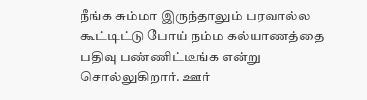நீங்க சும்மா இருந்தாலும் பரவால்ல கூட்டிட்டு போய் நம்ம கல்யாணத்தை பதிவு பண்ணிட்டீங்க என்று சொல்லுகிறார். ஊர்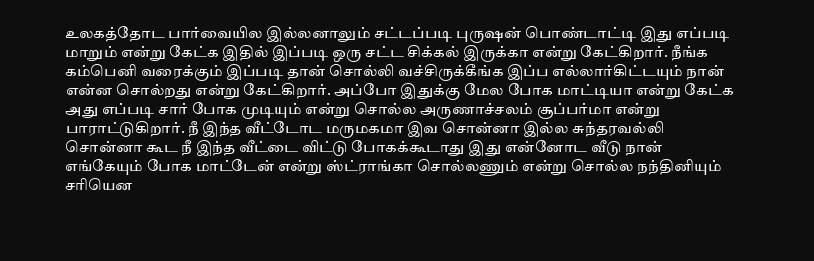உலகத்தோட பார்வையில இல்லனாலும் சட்டப்படி புருஷன் பொண்டாட்டி இது எப்படி மாறும் என்று கேட்க இதில் இப்படி ஒரு சட்ட சிக்கல் இருக்கா என்று கேட்கிறார். நீங்க கம்பெனி வரைக்கும் இப்படி தான் சொல்லி வச்சிருக்கீங்க இப்ப எல்லார்கிட்டயும் நான் என்ன சொல்றது என்று கேட்கிறார். அப்போ இதுக்கு மேல போக மாட்டியா என்று கேட்க அது எப்படி சார் போக முடியும் என்று சொல்ல அருணாச்சலம் சூப்பர்மா என்று பாராட்டுகிறார். நீ இந்த வீட்டோட மருமகமா இவ சொன்னா இல்ல சுந்தரவல்லி சொன்னா கூட நீ இந்த வீட்டை விட்டு போகக்கூடாது இது என்னோட வீடு நான் எங்கேயும் போக மாட்டேன் என்று ஸ்ட்ராங்கா சொல்லணும் என்று சொல்ல நந்தினியும் சரியென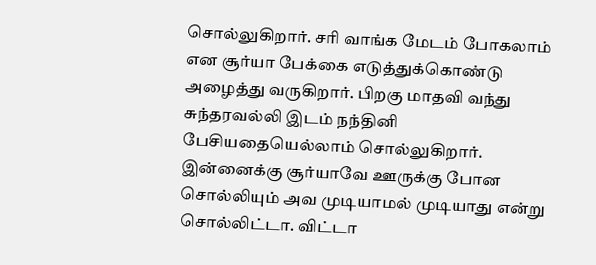சொல்லுகிறார். சரி வாங்க மேடம் போகலாம் என சூர்யா பேக்கை எடுத்துக்கொண்டு அழைத்து வருகிறார். பிறகு மாதவி வந்து சுந்தரவல்லி இடம் நந்தினி பேசியதையெல்லாம் சொல்லுகிறார்.
இன்னைக்கு சூர்யாவே ஊருக்கு போன சொல்லியும் அவ முடியாமல் முடியாது என்று சொல்லிட்டா. விட்டா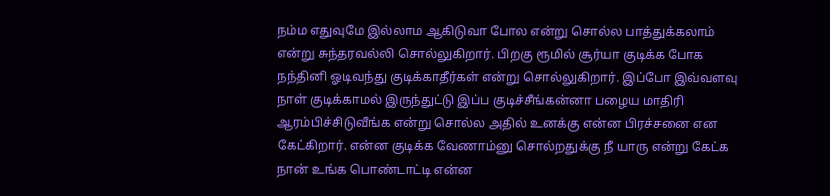நம்ம எதுவுமே இல்லாம ஆகிடுவா போல என்று சொல்ல பாத்துக்கலாம் என்று சுந்தரவல்லி சொல்லுகிறார். பிறகு ரூமில் சூர்யா குடிக்க போக நந்தினி ஓடிவந்து குடிக்காதீர்கள் என்று சொல்லுகிறார். இப்போ இவ்வளவு நாள் குடிக்காமல் இருந்துட்டு இப்ப குடிச்சீங்கன்னா பழைய மாதிரி ஆரம்பிச்சிடுவீங்க என்று சொல்ல அதில் உனக்கு என்ன பிரச்சனை என கேட்கிறார். என்ன குடிக்க வேணாம்னு சொல்றதுக்கு நீ யாரு என்று கேட்க நான் உங்க பொண்டாட்டி என்ன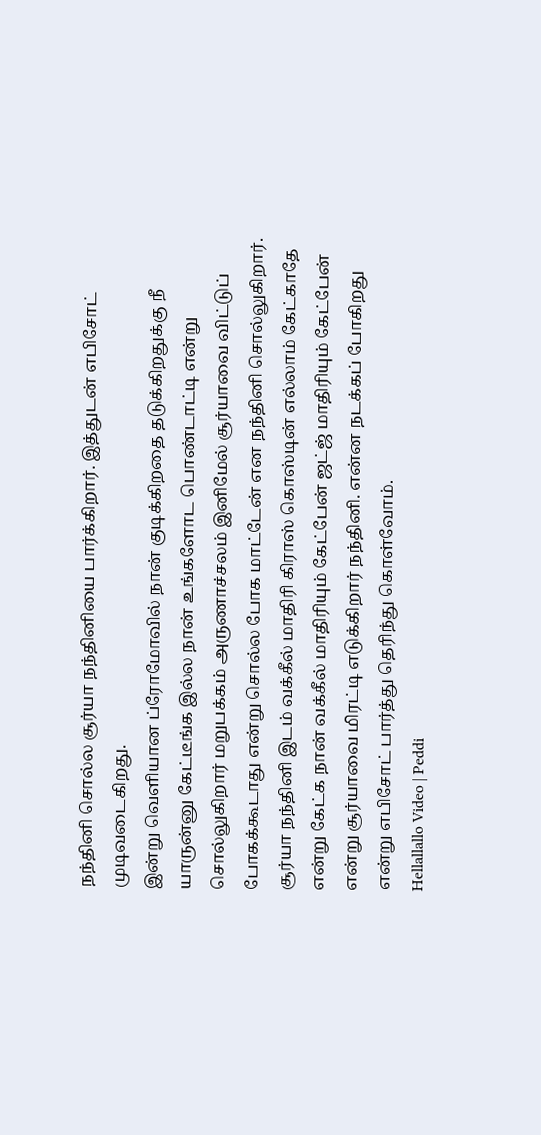நந்தினி சொல்ல சூர்யா நந்தினியை பார்க்கிறார். இத்துடன் எபிசோட் முடிவடைகிறது.
இன்று வெளியான ப்ரோமோவில் நான் குடிக்கிறதை தடுக்கிறதுக்கு நீ யாருன்னு கேட்டீங்க இல்ல நான் உங்களோட பொண்டாட்டி என்று சொல்லுகிறார் மறுபக்கம் அருணாச்சலம் இனிமேல் சூர்யாவை விட்டுப் போகக்கூடாது என்று சொல்ல போக மாட்டேன் என நந்தினி சொல்லுகிறார். சூர்யா நந்தினி இடம் வக்கீல் மாதிரி கிராஸ் கொஸ்டின் எல்லாம் கேட்காதே என்று கேட்க நான் வக்கீல் மாதிரியும் கேட்பேன் ஜட்ஜ் மாதிரியும் கேட்பேன் என்று சூர்யாவை மிரட்டி எடுக்கிறார் நந்தினி. என்ன நடக்கப் போகிறது என்று எபிசோட் பார்த்து தெரிந்து கொள்வோம்.
Hellallallo Video | Peddi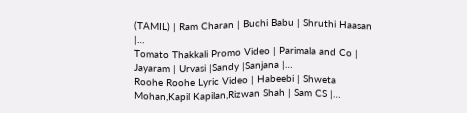(TAMIL) | Ram Charan | Buchi Babu | Shruthi Haasan |…
Tomato Thakkali Promo Video | Parimala and Co | Jayaram | Urvasi |Sandy |Sanjana |…
Roohe Roohe Lyric Video | Habeebi | Shweta Mohan,Kapil Kapilan,Rizwan Shah | Sam CS |…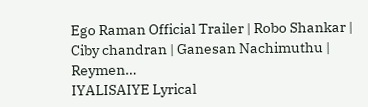Ego Raman Official Trailer | Robo Shankar | Ciby chandran | Ganesan Nachimuthu | Reymen…
IYALISAIYE Lyrical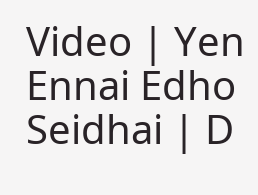Video | Yen Ennai Edho Seidhai | D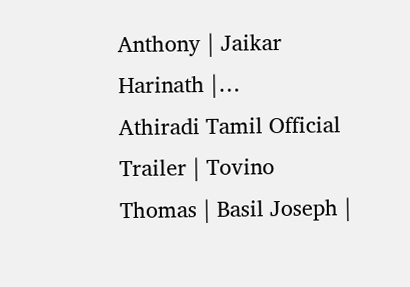Anthony | Jaikar Harinath |…
Athiradi Tamil Official Trailer | Tovino Thomas | Basil Joseph |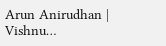Arun Anirudhan | Vishnu…